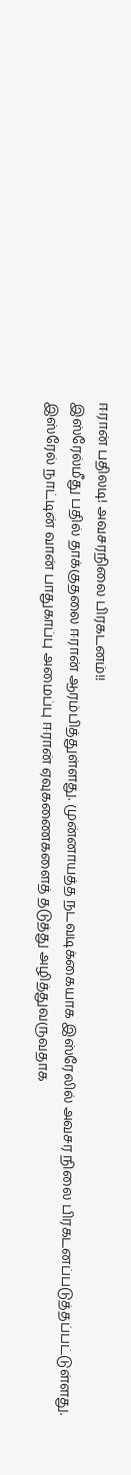ஈரான் பதிலடி! அவசரநிலை பிரகடனம்!!
இஸ்ரேல்மீது பதில் தாக்குதலை ஈரான் ஆரம்பித்துள்ளது. முன்னாயத்த நடவடிக்கையாக இஸ்ரேலில் அவசர நிலை பிரகடனப்படுத்தப்பட்டுள்ளது.
இஸ்ரேல் நாட்டின் வான் பாதுகாப்பு அமைப்பு ஈரான் ஏவுகணைகளைத் தடுத்து அழித்துவருவதாக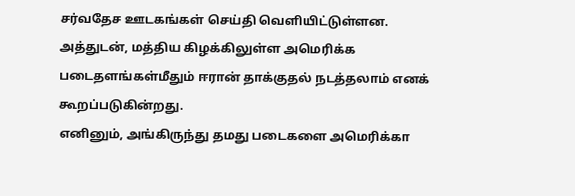சர்வதேச ஊடகங்கள் செய்தி வெளியிட்டுள்ளன.
அத்துடன், மத்திய கிழக்கிலுள்ள அமெரிக்க படைதளங்கள்மீதும் ஈரான் தாக்குதல் நடத்தலாம் எனக் கூறப்படுகின்றது.
எனினும், அங்கிருந்து தமது படைகளை அமெரிக்கா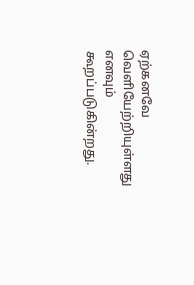ஏற்கனவே வெளியேற்றியுள்ளது எனவும் கூறப்படுகின்றது.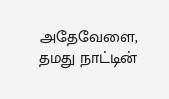அதேவேளை, தமது நாட்டின்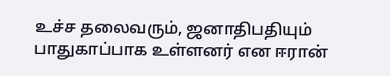உச்ச தலைவரும், ஜனாதிபதியும் பாதுகாப்பாக உள்ளனர் என ஈரான்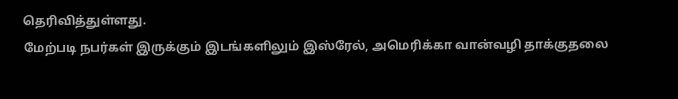தெரிவித்துள்ளது.
மேற்படி நபர்கள் இருக்கும் இடங்களிலும் இஸ்ரேல், அமெரிக்கா வான்வழி தாக்குதலை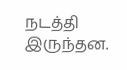நடத்தி இருந்தன.